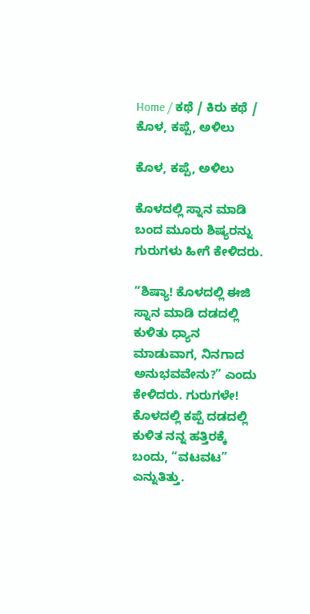Home / ಕಥೆ / ಕಿರು ಕಥೆ / ಕೊಳ, ಕಪ್ಪೆ, ಅಳಿಲು

ಕೊಳ, ಕಪ್ಪೆ, ಅಳಿಲು

ಕೊಳದಲ್ಲಿ ಸ್ನಾನ ಮಾಡಿ ಬಂದ ಮೂರು ಶಿಷ್ಯರನ್ನು ಗುರುಗಳು ಹೀಗೆ ಕೇಳಿದರು.

“ಶಿಷ್ಯಾ! ಕೊಳದಲ್ಲಿ ಈಜಿ ಸ್ನಾನ ಮಾಡಿ ದಡದಲ್ಲಿ ಕುಳಿತು ಧ್ಯಾನ ಮಾಡುವಾಗ, ನಿನಗಾದ ಅನುಭವವೇನು?” ಎಂದು ಕೇಳಿದರು. ಗುರುಗಳೇ! ಕೊಳದಲ್ಲಿ ಕಪ್ಪೆ ದಡದಲ್ಲಿ ಕುಳಿತ ನನ್ನ ಹತ್ತಿರಕ್ಕೆ ಬಂದು, “ವಟವಟ” ಎನ್ನುತಿತ್ತು.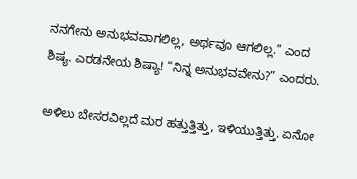ನನಗೇನು ಅನುಭವವಾಗಲಿಲ್ಲ, ಅರ್ಥವೂ ಆಗಲಿಲ್ಲ.” ಎಂದ ಶಿಷ್ಯ. ಎರಡನೇಯ ಶಿಷ್ಯಾ! “ನಿನ್ನ ಅನುಭವವೇನು?” ಎಂದರು.

ಅಳಿಲು ಬೇಸರವಿಲ್ಲದೆ ಮರ ಹತ್ತುತ್ತಿತ್ತು, ಇಳಿಯುತ್ತಿತ್ತು. ಏನೋ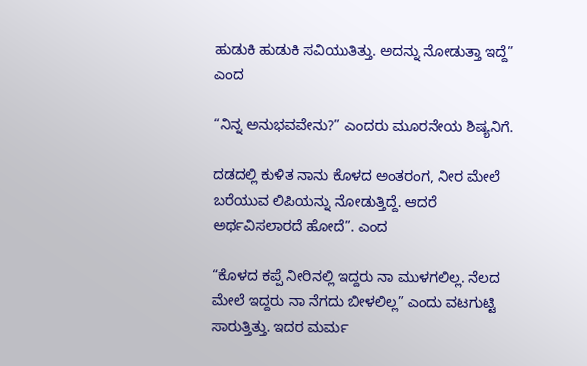ಹುಡುಕಿ ಹುಡುಕಿ ಸವಿಯುತಿತ್ತು. ಅದನ್ನು ನೋಡುತ್ತಾ ಇದ್ದೆ” ಎಂದ

“ನಿನ್ನ ಅನುಭವವೇನು?” ಎಂದರು ಮೂರನೇಯ ಶಿಷ್ಯನಿಗೆ.

ದಡದಲ್ಲಿ ಕುಳಿತ ನಾನು ಕೊಳದ ಅಂತರಂಗ, ನೀರ ಮೇಲೆ ಬರೆಯುವ ಲಿಪಿಯನ್ನು ನೋಡುತ್ತಿದ್ದೆ. ಆದರೆ ಅರ್ಥವಿಸಲಾರದೆ ಹೋದೆ”. ಎಂದ

“ಕೊಳದ ಕಪ್ಪೆ ನೀರಿನಲ್ಲಿ ಇದ್ದರು ನಾ ಮುಳಗಲಿಲ್ಲ. ನೆಲದ ಮೇಲೆ ಇದ್ದರು ನಾ ನೆಗದು ಬೀಳಲಿಲ್ಲ” ಎಂದು ವಟಗುಟ್ಟಿ ಸಾರುತ್ತಿತ್ತು. ಇದರ ಮರ್ಮ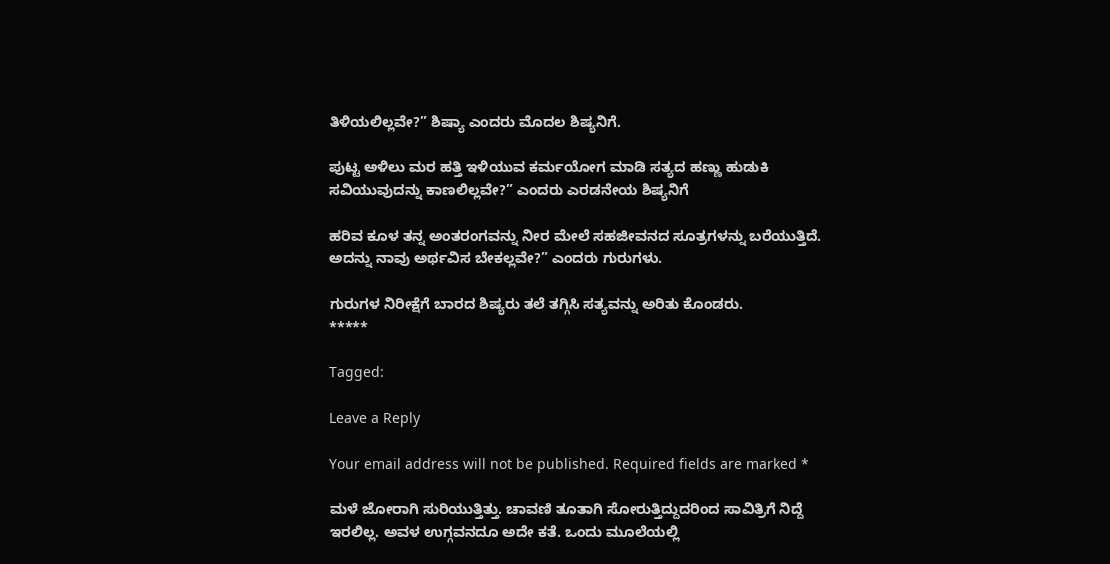ತಿಳಿಯಲಿಲ್ಲವೇ?” ಶಿಷ್ಯಾ ಎಂದರು ಮೊದಲ ಶಿಷ್ಯನಿಗೆ.

ಪುಟ್ಟ ಅಳಿಲು ಮರ ಹತ್ತಿ ಇಳಿಯುವ ಕರ್ಮಯೋಗ ಮಾಡಿ ಸತ್ಯದ ಹಣ್ಣು ಹುಡುಕಿ ಸವಿಯುವುದನ್ನು ಕಾಣಲಿಲ್ಲವೇ?” ಎಂದರು ಎರಡನೇಯ ಶಿಷ್ಯನಿಗೆ

ಹರಿವ ಕೂಳ ತನ್ನ ಅಂತರಂಗವನ್ನು ನೀರ ಮೇಲೆ ಸಹಜೀವನದ ಸೂತ್ರಗಳನ್ನು ಬರೆಯುತ್ತಿದೆ. ಅದನ್ನು ನಾವು ಅರ್ಥವಿಸ ಬೇಕಲ್ಲವೇ?” ಎಂದರು ಗುರುಗಳು.

ಗುರುಗಳ ನಿರೀಕ್ಷೆಗೆ ಬಾರದ ಶಿಷ್ಯರು ತಲೆ ತಗ್ಗಿಸಿ ಸತ್ಯವನ್ನು ಅರಿತು ಕೊಂಡರು.
*****

Tagged:

Leave a Reply

Your email address will not be published. Required fields are marked *

ಮಳೆ ಜೋರಾಗಿ ಸುರಿಯುತ್ತಿತ್ತು. ಚಾವಣಿ ತೂತಾಗಿ ಸೋರುತ್ತಿದ್ದುದರಿಂದ ಸಾವಿತ್ರಿಗೆ ನಿದ್ದೆ ಇರಲಿಲ್ಲ. ಅವಳ ಉಗ್ಗವನದೂ ಅದೇ ಕತೆ. ಒಂದು ಮೂಲೆಯಲ್ಲಿ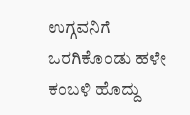ಉಗ್ಗವನಿಗೆ ಒರಗಿಕೊಂಡು ಹಳೇ ಕಂಬಳಿ ಹೊದ್ದು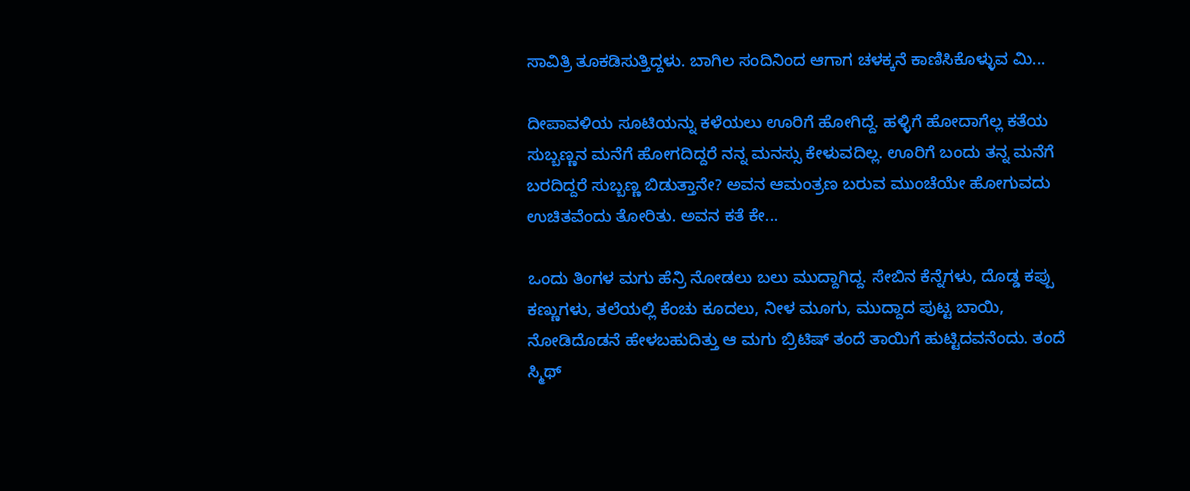ಸಾವಿತ್ರಿ ತೂಕಡಿಸುತ್ತಿದ್ದಳು. ಬಾಗಿಲ ಸಂದಿನಿಂದ ಆಗಾಗ ಚಳಕ್ಕನೆ ಕಾಣಿಸಿಕೊಳ್ಳುವ ಮಿ...

ದೀಪಾವಳಿಯ ಸೂಟಿಯನ್ನು ಕಳೆಯಲು ಊರಿಗೆ ಹೋಗಿದ್ದೆ. ಹಳ್ಳಿಗೆ ಹೋದಾಗೆಲ್ಲ ಕತೆಯ ಸುಬ್ಬಣ್ಣನ ಮನೆಗೆ ಹೋಗದಿದ್ದರೆ ನನ್ನ ಮನಸ್ಸು ಕೇಳುವದಿಲ್ಲ. ಊರಿಗೆ ಬಂದು ತನ್ನ ಮನೆಗೆ ಬರದಿದ್ದರೆ ಸುಬ್ಬಣ್ಣ ಬಿಡುತ್ತಾನೇ? ಅವನ ಆಮಂತ್ರಣ ಬರುವ ಮುಂಚೆಯೇ ಹೋಗುವದು ಉಚಿತವೆಂದು ತೋರಿತು. ಅವನ ಕತೆ ಕೇ...

ಒಂದು ತಿಂಗಳ ಮಗು ಹೆನ್ರಿ ನೋಡಲು ಬಲು ಮುದ್ದಾಗಿದ್ದ. ಸೇಬಿನ ಕೆನ್ನೆಗಳು, ದೊಡ್ಡ ಕಪ್ಪು ಕಣ್ಣುಗಳು, ತಲೆಯಲ್ಲಿ ಕೆಂಚು ಕೂದಲು, ನೀಳ ಮೂಗು, ಮುದ್ದಾದ ಪುಟ್ಟ ಬಾಯಿ, ನೋಡಿದೊಡನೆ ಹೇಳಬಹುದಿತ್ತು ಆ ಮಗು ಬ್ರಿಟಿಷ್ ತಂದೆ ತಾಯಿಗೆ ಹುಟ್ಟಿದವನೆಂದು. ತಂದೆ ಸ್ಮಿಥ್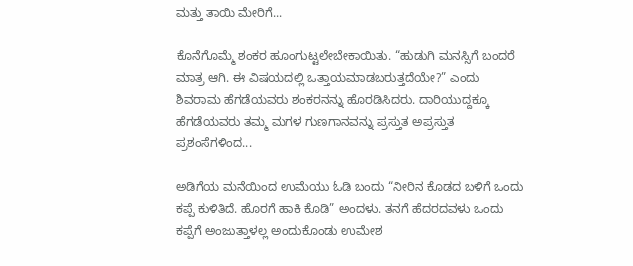ಮತ್ತು ತಾಯಿ ಮೇರಿಗೆ...

ಕೊನೆಗೊಮ್ಮೆ ಶಂಕರ ಹೂಂಗುಟ್ಟಲೇಬೇಕಾಯಿತು. “ಹುಡುಗಿ ಮನಸ್ಸಿಗೆ ಬಂದರೆ ಮಾತ್ರ ಆಗಿ. ಈ ವಿಷಯದಲ್ಲಿ ಒತ್ತಾಯಮಾಡಬರುತ್ತದೆಯೇ?” ಎಂದು ಶಿವರಾಮ ಹೆಗಡೆಯವರು ಶಂಕರನನ್ನು ಹೊರಡಿಸಿದರು. ದಾರಿಯುದ್ದಕ್ಕೂ ಹೆಗಡೆಯವರು ತಮ್ಮ ಮಗಳ ಗುಣಗಾನವನ್ನು ಪ್ರಸ್ತುತ ಅಪ್ರಸ್ತುತ ಪ್ರಶಂಸೆಗಳಿಂದ...

ಅಡಿಗೆಯ ಮನೆಯಿಂದ ಉಮೆಯು ಓಡಿ ಬಂದು “ನೀರಿನ ಕೊಡದ ಬಳಿಗೆ ಒಂದು ಕಪ್ಪೆ ಕುಳಿತಿದೆ. ಹೊರಗೆ ಹಾಕಿ ಕೊಡಿ” ಅಂದಳು. ತನಗೆ ಹೆದರದವಳು ಒಂದು ಕಪ್ಪೆಗೆ ಅಂಜುತ್ತಾಳಲ್ಲ ಅಂದುಕೊಂಡು ಉಮೇಶ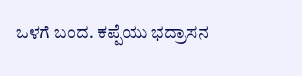ಒಳಗೆ ಬಂದ. ಕಪ್ಪೆಯು ಭದ್ರಾಸನ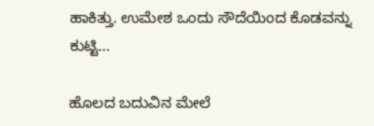ಹಾಕಿತ್ತು. ಉಮೇಶ ಒಂದು ಸೌದೆಯಿಂದ ಕೊಡವನ್ನು ಕುಟ್ಟಿ...

ಹೊಲದ ಬದುವಿನ ಮೇಲೆ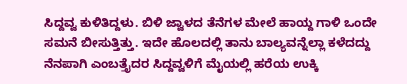ಸಿದ್ದವ್ವ ಕುಳಿತಿದ್ದಳು. ಬಿಳಿ ಜ್ವಾಳದ ತೆನೆಗಳ ಮೇಲೆ ಹಾಯ್ದ ಗಾಳಿ ಒಂದೇ ಸಮನೆ ಬೀಸುತ್ತಿತ್ತು. ಇದೇ ಹೊಲದಲ್ಲಿ ತಾನು ಬಾಲ್ಯವನ್ನೆಲ್ಲಾ ಕಳೆದದ್ದು ನೆನಪಾಗಿ ಎಂಬತ್ತೈದರ ಸಿದ್ದವ್ವಳಿಗೆ ಮೈಯಲ್ಲಿ ಹರೆಯ ಉಕ್ಕಿ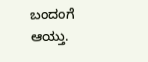ಬಂದಂಗೆ ಆಯ್ತು.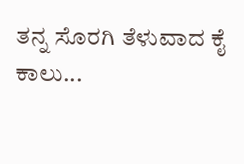ತನ್ನ ಸೊರಗಿ ತೆಳುವಾದ ಕೈ ಕಾಲು...